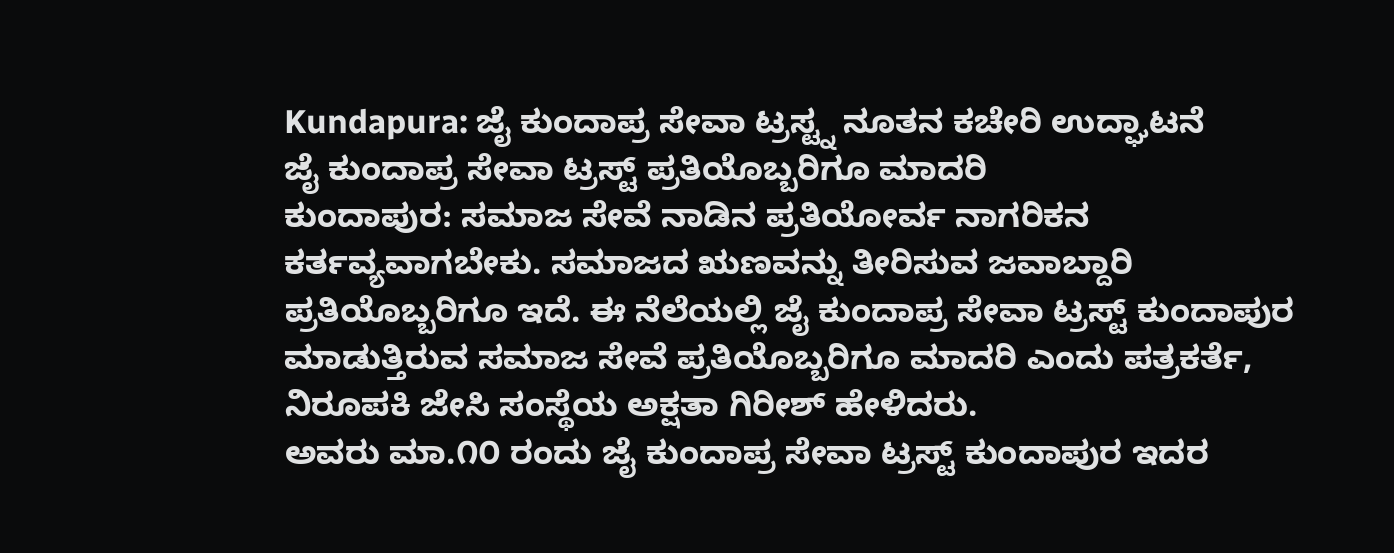Kundapura: ಜೈ ಕುಂದಾಪ್ರ ಸೇವಾ ಟ್ರಸ್ಟ್ನ ನೂತನ ಕಚೇರಿ ಉದ್ಘಾಟನೆ
ಜೈ ಕುಂದಾಪ್ರ ಸೇವಾ ಟ್ರಸ್ಟ್ ಪ್ರತಿಯೊಬ್ಬರಿಗೂ ಮಾದರಿ
ಕುಂದಾಪುರ: ಸಮಾಜ ಸೇವೆ ನಾಡಿನ ಪ್ರತಿಯೋರ್ವ ನಾಗರಿಕನ ಕರ್ತವ್ಯವಾಗಬೇಕು. ಸಮಾಜದ ಋಣವನ್ನು ತೀರಿಸುವ ಜವಾಬ್ದಾರಿ ಪ್ರತಿಯೊಬ್ಬರಿಗೂ ಇದೆ. ಈ ನೆಲೆಯಲ್ಲಿ ಜೈ ಕುಂದಾಪ್ರ ಸೇವಾ ಟ್ರಸ್ಟ್ ಕುಂದಾಪುರ ಮಾಡುತ್ತಿರುವ ಸಮಾಜ ಸೇವೆ ಪ್ರತಿಯೊಬ್ಬರಿಗೂ ಮಾದರಿ ಎಂದು ಪತ್ರಕರ್ತೆ, ನಿರೂಪಕಿ ಜೇಸಿ ಸಂಸ್ಥೆಯ ಅಕ್ಷತಾ ಗಿರೀಶ್ ಹೇಳಿದರು.
ಅವರು ಮಾ.೧೦ ರಂದು ಜೈ ಕುಂದಾಪ್ರ ಸೇವಾ ಟ್ರಸ್ಟ್ ಕುಂದಾಪುರ ಇದರ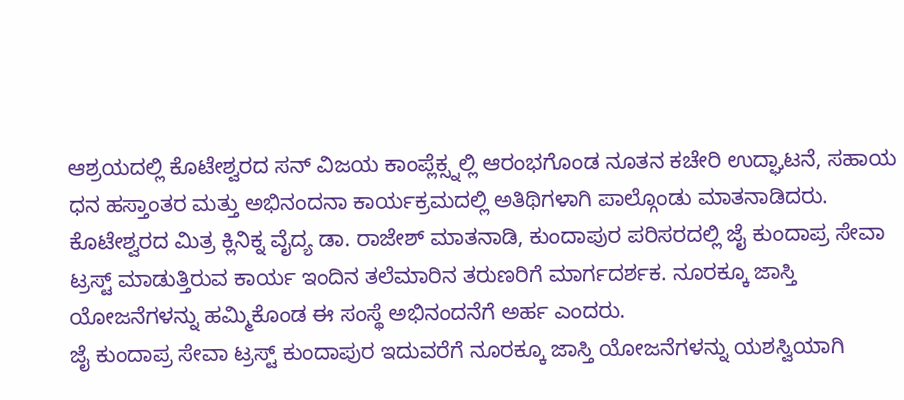ಆಶ್ರಯದಲ್ಲಿ ಕೊಟೇಶ್ವರದ ಸನ್ ವಿಜಯ ಕಾಂಪ್ಲೆಕ್ಸ್ನಲ್ಲಿ ಆರಂಭಗೊಂಡ ನೂತನ ಕಚೇರಿ ಉದ್ಘಾಟನೆ, ಸಹಾಯ ಧನ ಹಸ್ತಾಂತರ ಮತ್ತು ಅಭಿನಂದನಾ ಕಾರ್ಯಕ್ರಮದಲ್ಲಿ ಅತಿಥಿಗಳಾಗಿ ಪಾಲ್ಗೊಂಡು ಮಾತನಾಡಿದರು.
ಕೊಟೇಶ್ವರದ ಮಿತ್ರ ಕ್ಲಿನಿಕ್ನ ವೈದ್ಯ ಡಾ. ರಾಜೇಶ್ ಮಾತನಾಡಿ, ಕುಂದಾಪುರ ಪರಿಸರದಲ್ಲಿ ಜೈ ಕುಂದಾಪ್ರ ಸೇವಾ ಟ್ರಸ್ಟ್ ಮಾಡುತ್ತಿರುವ ಕಾರ್ಯ ಇಂದಿನ ತಲೆಮಾರಿನ ತರುಣರಿಗೆ ಮಾರ್ಗದರ್ಶಕ. ನೂರಕ್ಕೂ ಜಾಸ್ತಿ ಯೋಜನೆಗಳನ್ನು ಹಮ್ಮಿಕೊಂಡ ಈ ಸಂಸ್ಥೆ ಅಭಿನಂದನೆಗೆ ಅರ್ಹ ಎಂದರು.
ಜೈ ಕುಂದಾಪ್ರ ಸೇವಾ ಟ್ರಸ್ಟ್ ಕುಂದಾಪುರ ಇದುವರೆಗೆ ನೂರಕ್ಕೂ ಜಾಸ್ತಿ ಯೋಜನೆಗಳನ್ನು ಯಶಸ್ವಿಯಾಗಿ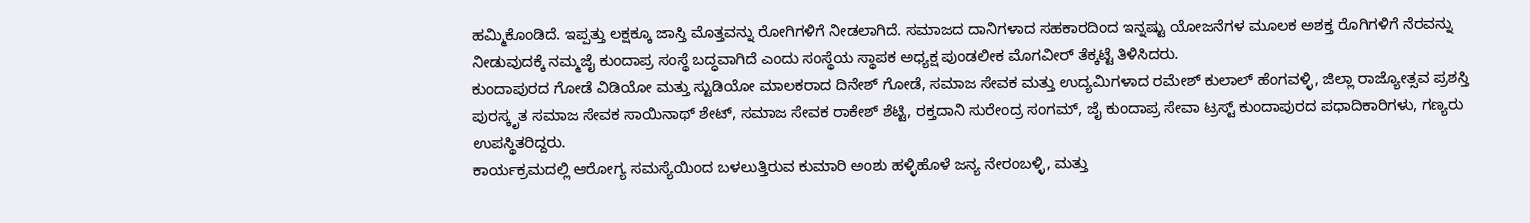ಹಮ್ಮಿಕೊಂಡಿದೆ. ಇಪ್ಪತ್ತು ಲಕ್ಷಕ್ಕೂ ಜಾಸ್ತಿ ಮೊತ್ತವನ್ನು ರೋಗಿಗಳಿಗೆ ನೀಡಲಾಗಿದೆ. ಸಮಾಜದ ದಾನಿಗಳಾದ ಸಹಕಾರದಿಂದ ಇನ್ನಷ್ಟು ಯೋಜನೆಗಳ ಮೂಲಕ ಅಶಕ್ತ ರೊಗಿಗಳಿಗೆ ನೆರವನ್ನು ನೀಡುವುದಕ್ಕೆ ನಮ್ಮಜೈ ಕುಂದಾಪ್ರ ಸಂಸ್ಥೆ ಬದ್ಧವಾಗಿದೆ ಎಂದು ಸಂಸ್ಥೆಯ ಸ್ಥಾಪಕ ಅಧ್ಯಕ್ಷ ಪುಂಡಲೀಕ ಮೊಗವೀರ್ ತೆಕ್ಕಟ್ಟೆ ತಿಳಿಸಿದರು.
ಕುಂದಾಪುರದ ಗೋಡೆ ವಿಡಿಯೋ ಮತ್ತು ಸ್ಟುಡಿಯೋ ಮಾಲಕರಾದ ದಿನೇಶ್ ಗೋಡೆ, ಸಮಾಜ ಸೇವಕ ಮತ್ತು ಉದ್ಯಮಿಗಳಾದ ರಮೇಶ್ ಕುಲಾಲ್ ಹೆಂಗವಳ್ಳಿ, ಜಿಲ್ಲಾ ರಾಜ್ಯೋತ್ಸವ ಪ್ರಶಸ್ತಿ ಪುರಸ್ಕೃತ ಸಮಾಜ ಸೇವಕ ಸಾಯಿನಾಥ್ ಶೇಟ್, ಸಮಾಜ ಸೇವಕ ರಾಕೇಶ್ ಶೆಟ್ಟಿ, ರಕ್ತದಾನಿ ಸುರೇಂದ್ರ ಸಂಗಮ್, ಜೈ ಕುಂದಾಪ್ರ ಸೇವಾ ಟ್ರಸ್ಟ್ ಕುಂದಾಪುರದ ಪಧಾದಿಕಾರಿಗಳು, ಗಣ್ಯರು ಉಪಸ್ಥಿತರಿದ್ದರು.
ಕಾರ್ಯಕ್ರಮದಲ್ಲಿ ಆರೋಗ್ಯ ಸಮಸ್ಯೆಯಿಂದ ಬಳಲುತ್ತಿರುವ ಕುಮಾರಿ ಅಂಶು ಹಳ್ಳಿಹೊಳೆ ಜನ್ಯ ನೇರಂಬಳ್ಳಿ, ಮತ್ತು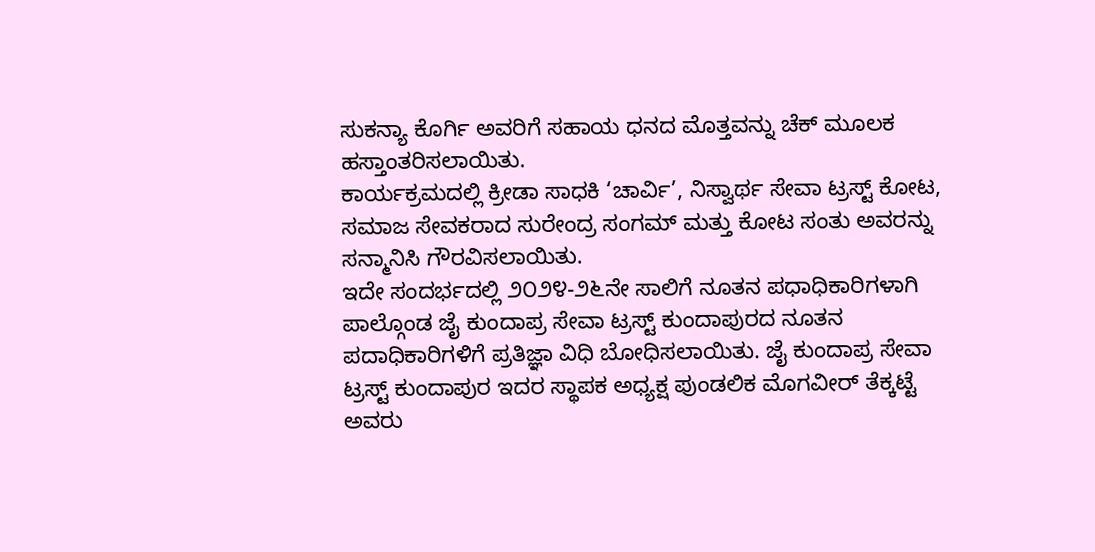ಸುಕನ್ಯಾ ಕೊರ್ಗಿ ಅವರಿಗೆ ಸಹಾಯ ಧನದ ಮೊತ್ತವನ್ನು ಚೆಕ್ ಮೂಲಕ ಹಸ್ತಾಂತರಿಸಲಾಯಿತು.
ಕಾರ್ಯಕ್ರಮದಲ್ಲಿ ಕ್ರೀಡಾ ಸಾಧಕಿ ‘ಚಾರ್ವಿ’, ನಿಸ್ವಾರ್ಥ ಸೇವಾ ಟ್ರಸ್ಟ್ ಕೋಟ, ಸಮಾಜ ಸೇವಕರಾದ ಸುರೇಂದ್ರ ಸಂಗಮ್ ಮತ್ತು ಕೋಟ ಸಂತು ಅವರನ್ನು ಸನ್ಮಾನಿಸಿ ಗೌರವಿಸಲಾಯಿತು.
ಇದೇ ಸಂದರ್ಭದಲ್ಲಿ ೨೦೨೪-೨೬ನೇ ಸಾಲಿಗೆ ನೂತನ ಪಧಾಧಿಕಾರಿಗಳಾಗಿ ಪಾಲ್ಗೊಂಡ ಜೈ ಕುಂದಾಪ್ರ ಸೇವಾ ಟ್ರಸ್ಟ್ ಕುಂದಾಪುರದ ನೂತನ ಪದಾಧಿಕಾರಿಗಳಿಗೆ ಪ್ರತಿಜ್ಞಾ ವಿಧಿ ಬೋಧಿಸಲಾಯಿತು. ಜೈ ಕುಂದಾಪ್ರ ಸೇವಾ ಟ್ರಸ್ಟ್ ಕುಂದಾಪುರ ಇದರ ಸ್ಥಾಪಕ ಅಧ್ಯಕ್ಷ ಪುಂಡಲಿಕ ಮೊಗವೀರ್ ತೆಕ್ಕಟ್ಟೆ ಅವರು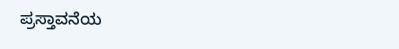ಪ್ರಸ್ತಾವನೆಯ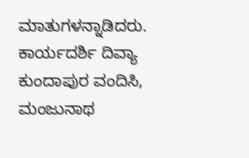ಮಾತುಗಳನ್ನಾಡಿದರು. ಕಾರ್ಯದರ್ಶಿ ದಿವ್ಯಾ ಕುಂದಾಪುರ ವಂದಿಸಿ, ಮಂಜುನಾಥ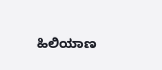ಹಿಲಿಯಾಣ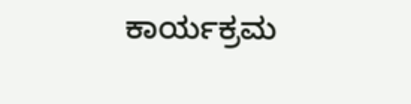ಕಾರ್ಯಕ್ರಮ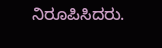ನಿರೂಪಿಸಿದರು.